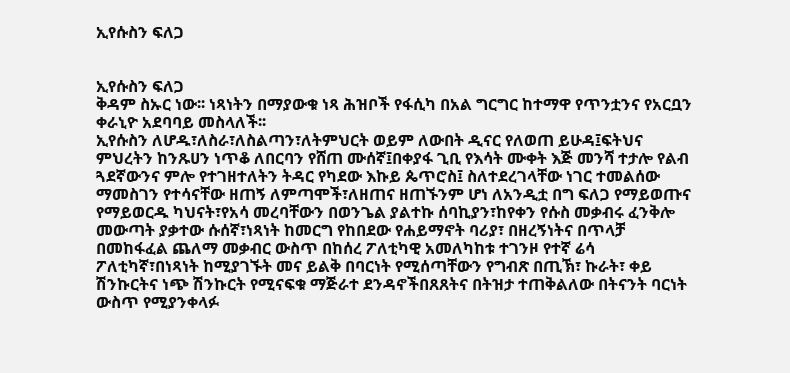ኢየሱስን ፍለጋ


ኢየሱስን ፍለጋ
ቅዳም ስኡር ነው፡፡ ነጻነትን በማያውቁ ነጻ ሕዝቦች የፋሲካ በአል ግርግር ከተማዋ የጥንቷንና የአርቧን ቀራኒዮ አደባባይ መስላለች፡፡
ኢየሱስን ለሆዱ፣ለስራ፣ለስልጣን፣ለትምህርት ወይም ለውበት ዲናር የለወጠ ይሁዳ፤ፍትህና ምህረትን ከንጹሀን ነጥቆ ለበርባን የሸጠ ሙሰኛ፤በቀያፋ ጊቢ የእሳት ሙቀት እጅ መንሻ ተታሎ የልብ ጓደኛውንና ምሎ የተገዘተለትን ትዳር የካደው እኩይ ጴጥሮስ፤ ስለተደረገላቸው ነገር ተመልሰው ማመስገን የተሳናቸው ዘጠኝ ለምጣሞች፣ለዘጠና ዘጠኙንም ሆነ ለአንዲቷ በግ ፍለጋ የማይወጡና የማይወርዱ ካህናት፣የአሳ መረባቸውን በወንጌል ያልተኩ ሰባኪያን፣ከየቀን የሱስ መቃብሩ ፈንቅሎ መውጣት ያቃተው ሱሰኛ፣ነጻነት ከመርግ የከበደው የሐይማኖት ባሪያ፣ በዘረኝነትና በጥላቻ በመከፋፈል ጨለማ መቃብር ውስጥ በከሰረ ፖለቲካዊ አመለካከቱ ተገንዞ የተኛ ሬሳ ፖለቲካኛ፣በነጻነት ከሚያገኙት መና ይልቅ በባርነት የሚሰጣቸውን የግብጽ በጢኽ፣ ኩራት፣ ቀይ ሽንኩርትና ነጭ ሽንኩርት የሚናፍቁ ማጅራተ ደንዳኖችበጸጸትና በትዝታ ተጠቅልለው በትናንት ባርነት ውስጥ የሚያንቀላፉ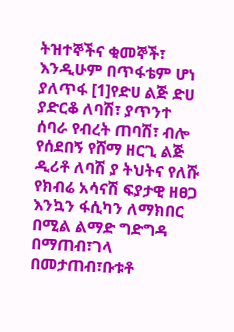ትዝተኞችና ቂመኞች፣ እንዲሁም በጥፋቴም ሆነ ያለጥፋ [1]የድሀ ልጅ ድሀ ያድርቆ ለባሽ፣ ያጥንተ ሰባራ የብረት ጠባሽ፣ ብሎ የሰደበኝ የሸማ ዘርጊ ልጅ ዲሪቶ ለባሽ ያ ትህትና የለሹ የክብሬ አሳናሽ ፍያታዊ ዘፀጋ እንኳን ፋሲካን ለማክበር በሚል ልማድ ግድግዳ በማጠብ፣ገላ በመታጠብ፣ቡቱቶ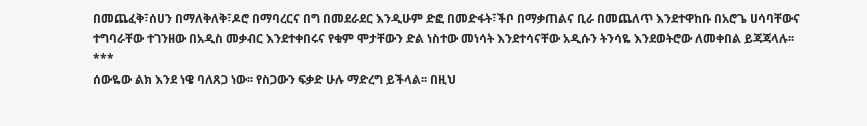በመጨፈቅ፣ሰሀን በማለቅለቅ፣ዶሮ በማባረርና በግ በመደራደር እንዲሁም ድፎ በመድፋት፣ችቦ በማቃጠልና ቢራ በመጨለጥ እንደተዋከቡ በአሮጌ ሀሳባቸውና ተግባራቸው ተገንዘው በአዲስ መቃብር እንደተቀበሩና የቁም ሞታቸውን ድል ነስተው መነሳት እንደተሳናቸው አዲሱን ትንሳዬ እንደወትሮው ለመቀበል ይጃጃላሉ፡፡
***
ሰውዬው ልክ እንደ ነዌ ባለጸጋ ነው፡፡ የስጋውን ፍቃድ ሁሉ ማድረግ ይችላል፡፡ በዚህ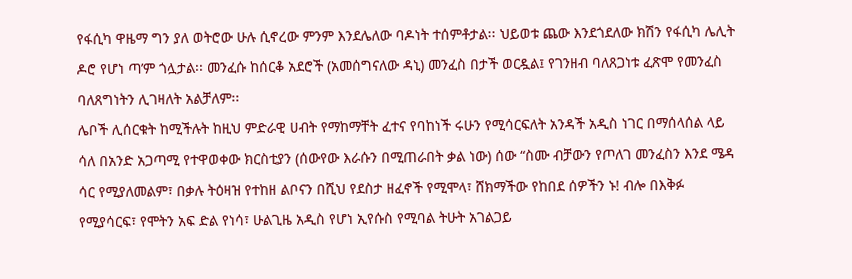የፋሲካ ዋዜማ ግን ያለ ወትሮው ሁሉ ሲኖረው ምንም እንደሌለው ባዶነት ተሰምቶታል፡፡ ህይወቱ ጨው እንደጎደለው ክሽን የፋሲካ ሌሊት ዶሮ የሆነ ጣ’ም ጎሏታል፡፡ መንፈሱ ከሰርቆ አደሮች (አመሰግናለው ዳኒ) መንፈስ በታች ወርዷል፤ የገንዘብ ባለጸጋነቱ ፈጽሞ የመንፈስ ባለጸግነትን ሊገዛለት አልቻለም፡፡
ሌቦች ሊሰርቁት ከሚችሉት ከዚህ ምድራዊ ሀብት የማከማቸት ፈተና የባከነች ሩሁን የሚሳርፍለት አንዳች አዲስ ነገር በማሰላሰል ላይ ሳለ በአንድ አጋጣሚ የተዋወቀው ክርስቲያን (ሰውየው እራሱን በሚጠራበት ቃል ነው) ሰው “ስሙ ብቻውን የጦለገ መንፈስን እንደ ሜዳ ሳር የሚያለመልም፣ በቃሉ ትዕዛዝ የተከዘ ልቦናን በሺህ የደስታ ዘፈኖች የሚሞላ፣ ሸክማችው የከበደ ሰዎችን ኑ! ብሎ በእቅፉ የሚያሳርፍ፣ የሞትን አፍ ድል የነሳ፣ ሁልጊዜ አዲስ የሆነ ኢየሱስ የሚባል ትሁት አገልጋይ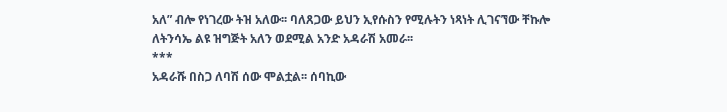አለ” ብሎ የነገረው ትዝ አለው፡፡ ባለጸጋው ይህን ኢየሱስን የሚሉትን ነጻነት ሊገናኘው ቸኩሎ ለትንሳኤ ልዩ ዝግጅት አለን ወደሚል አንድ አዳራሽ አመራ፡፡
***
አዳራሹ በስጋ ለባሽ ሰው ሞልቷል፡፡ ሰባኪው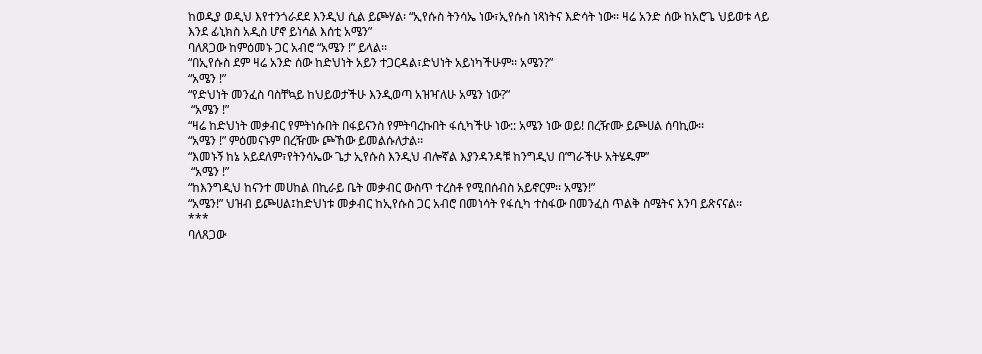ከወዲያ ወዲህ እየተንጎራደደ እንዲህ ሲል ይጮሃል፡ “ኢየሱስ ትንሳኤ ነው፣ኢየሱስ ነጻነትና እድሳት ነው፡፡ ዛሬ አንድ ሰው ከአሮጌ ህይወቱ ላይ እንደ ፊኒክስ አዲስ ሆኖ ይነሳል እሰቲ አሜን”
ባለጸጋው ከምዕመኑ ጋር አብሮ “አሜን !” ይላል፡፡
“በኢየሱስ ደም ዛሬ አንድ ሰው ከድህነት አይን ተጋርዳል፣ድህነት አይነካችሁም፡፡ አሜን?”
“አሜን !”
“የድህነት መንፈስ ባስቸኳይ ከህይወታችሁ እንዲወጣ አዝዣለሁ አሜን ነው?”
 “አሜን !”
“ዛሬ ከድህነት መቃብር የምትነሱበት በፋይናንስ የምትባረኩበት ፋሲካችሁ ነው:: አሜን ነው ወይ! በረዥሙ ይጮሀል ሰባኪው፡፡
“አሜን !” ምዕመናኑም በረዥሙ ጮኸው ይመልሱለታል፡፡
“እመኑኝ ከኔ አይደለም፣የትንሳኤው ጌታ ኢየሱስ እንዲህ ብሎኛል እያንዳንዳቹ ከንግዲህ በ’ግራችሁ አትሄዱም”
 “አሜን !”
“ከእንግዲህ ከናንተ መሀከል በኪራይ ቤት መቃብር ውስጥ ተረስቶ የሚበሰብስ አይኖርም፡፡ አሜን!”
“አሜን!” ህዝብ ይጮሀል፤ከድህነቱ መቃብር ከኢየሱስ ጋር አብሮ በመነሳት የፋሲካ ተስፋው በመንፈስ ጥልቅ ስሜትና እንባ ይጽናናል፡፡
***
ባለጸጋው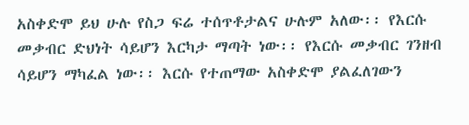አስቀድሞ ይህ ሁሉ የስጋ ፍሬ ተሰጥቶታልና ሁሉም አለው፡፡ የእርሱ መቃብር ድህነት ሳይሆን እርካታ ማጣት ነው፡፡ የእርሱ መቃብር ገንዘብ ሳይሆን ማካፈል ነው፡፡ እርሱ የተጠማው አስቀድሞ ያልፈለገውን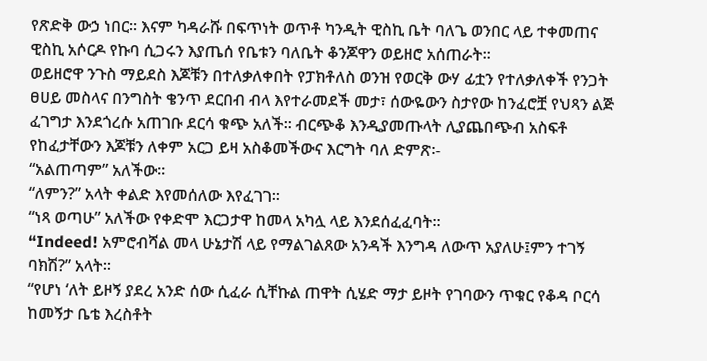የጽድቅ ውኃ ነበር፡፡ እናም ካዳራሹ በፍጥነት ወጥቶ ካንዲት ዊስኪ ቤት ባለጌ ወንበር ላይ ተቀመጠና ዊስኪ አሶርዶ የኩባ ሲጋሩን እያጤሰ የቤቱን ባለቤት ቆንጆዋን ወይዘሮ አሰጠራት፡፡
ወይዘሮዋ ንጉስ ማይደስ እጆቹን በተለቃለቀበት የፓክቶለስ ወንዝ የወርቅ ውሃ ፊቷን የተለቃለቀች የንጋት ፀሀይ መስላና በንግስት ቄንጥ ደርበብ ብላ እየተራመደች መታ፣ ሰውዬውን ስታየው ከንፈሮቿ የህጻን ልጅ ፈገግታ እንደጎረሱ አጠገቡ ደርሳ ቁጭ አለች፡፡ ብርጭቆ እንዲያመጡላት ሊያጨበጭብ አስፍቶ የከፈታቸውን እጆቹን ለቀም አርጋ ይዛ አስቆመችውና እርግት ባለ ድምጽ፡-
“አልጠጣም” አለችው፡፡
“ለምን?” አላት ቀልድ እየመሰለው እየፈገገ፡፡
“ነጻ ወጣሁ” አለችው የቀድሞ እርጋታዋ ከመላ አካሏ ላይ እንደሰፈፈባት፡፡
“Indeed! አምሮብሻል መላ ሁኔታሽ ላይ የማልገልጸው አንዳች እንግዳ ለውጥ አያለሁ፤ምን ተገኝ ባክሽ?” አላት፡፡
“የሆነ ‘ለት ይዞኝ ያደረ አንድ ሰው ሲፈራ ሲቸኩል ጠዋት ሲሄድ ማታ ይዞት የገባውን ጥቁር የቆዳ ቦርሳ ከመኝታ ቤቴ እረስቶት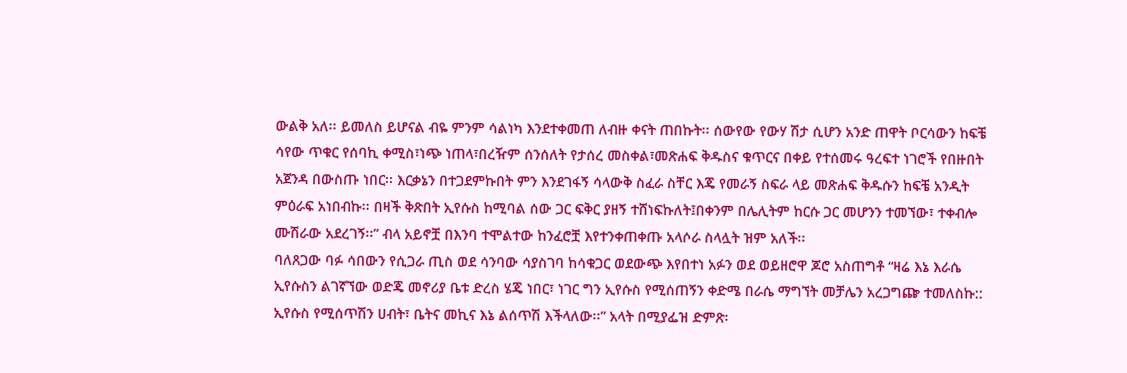ውልቅ አለ፡፡ ይመለስ ይሆናል ብዬ ምንም ሳልነካ እንደተቀመጠ ለብዙ ቀናት ጠበኩት፡፡ ሰውየው የውሃ ሽታ ሲሆን አንድ ጠዋት ቦርሳውን ከፍቼ ሳየው ጥቁር የሰባኪ ቀሚስ፣ነጭ ነጠላ፣በረዥም ሰንሰለት የታሰረ መስቀል፣መጽሐፍ ቅዱስና ቁጥርና በቀይ የተሰመሩ ዓረፍተ ነገሮች የበዙበት አጀንዳ በውስጡ ነበር፡፡ እርቃኔን በተጋደምኩበት ምን እንደገፋኝ ሳላውቅ ስፈራ ስቸር እጄ የመራኝ ስፍራ ላይ መጽሐፍ ቅዱሱን ከፍቼ አንዲት ምዕራፍ አነበብኩ፡፡ በዛች ቅጽበት ኢየሱስ ከሚባል ሰው ጋር ፍቅር ያዘኝ ተሸነፍኩለት፤በቀንም በሌሊትም ከርሱ ጋር መሆንን ተመኘው፣ ተቀብሎ ሙሽራው አደረገኝ፡፡” ብላ አይኖቿ በእንባ ተሞልተው ከንፈሮቿ እየተንቀጠቀጡ አላሶራ ስላሏት ዝም አለች፡፡
ባለጸጋው ባፉ ሳበውን የሲጋራ ጢስ ወደ ሳንባው ሳያስገባ ከሳቁጋር ወደውጭ እየበተነ አፉን ወደ ወይዘሮዋ ጆሮ አስጠግቶ “ዛሬ እኔ እራሴ ኢየሱስን ልገኛኘው ወድጄ መኖሪያ ቤቱ ድረስ ሄጄ ነበር፣ ነገር ግን ኢየሱስ የሚሰጠኝን ቀድሜ በራሴ ማግኘት መቻሌን አረጋግጬ ተመለስኩ:: ኢየሱስ የሚሰጥሽን ሀብት፣ ቤትና መኪና እኔ ልሰጥሽ እችላለው፡፡” አላት በሚያፌዝ ድምጽ፡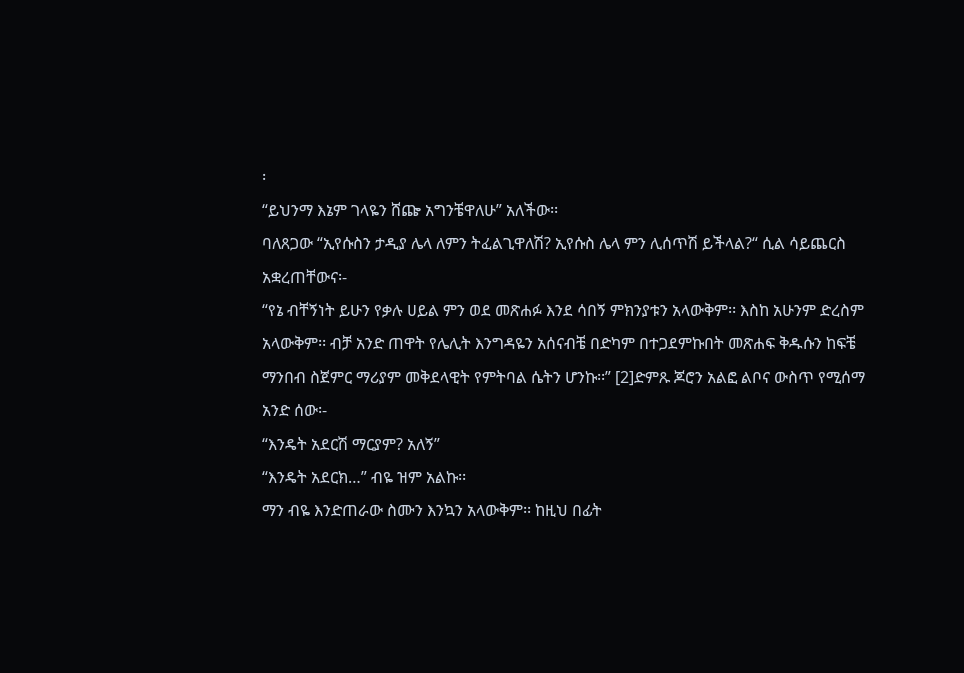፡
“ይህንማ እኔም ገላዬን ሸጬ አግንቼዋለሁ” አለችው፡፡
ባለጸጋው “ኢየሱስን ታዲያ ሌላ ለምን ትፈልጊዋለሽ? ኢየሱስ ሌላ ምን ሊሰጥሽ ይችላል?“ ሲል ሳይጨርስ አቋረጠቸውና፡-
“የኔ ብቸኝነት ይሁን የቃሉ ሀይል ምን ወደ መጽሐፉ እንደ ሳበኝ ምክንያቱን አላውቅም፡፡ እስከ አሁንም ድረስም አላውቅም፡፡ ብቻ አንድ ጠዋት የሌሊት እንግዳዬን አሰናብቼ በድካም በተጋደምኩበት መጽሐፍ ቅዱሱን ከፍቼ ማንበብ ስጀምር ማሪያም መቅደላዊት የምትባል ሴትን ሆንኩ፡፡” [2]ድምጹ ጆሮን አልፎ ልቦና ውስጥ የሚሰማ አንድ ሰው፡-
“እንዴት አደርሽ ማርያም? አለኝ”
“እንዴት አደርክ…” ብዬ ዝም አልኩ፡፡
ማን ብዬ እንድጠራው ስሙን እንኳን አላውቅም፡፡ ከዚህ በፊት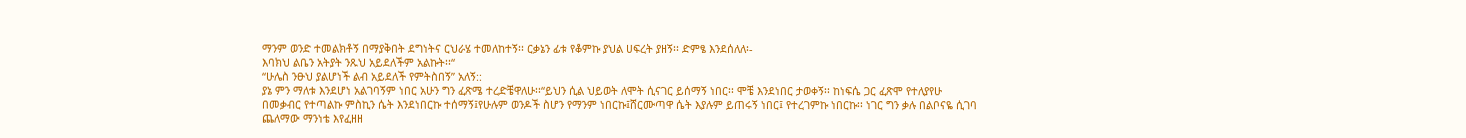ማንም ወንድ ተመልክቶኝ በማያቅበት ደግነትና ርህራሄ ተመለከተኝ፡፡ ርቃኔን ፊቱ የቆምኩ ያህል ሀፍረት ያዘኝ፡፡ ድምፄ እንደሰለለ፡-
እባክህ ልቤን አትያት ንጹህ አይደለችም አልኩት፡፡“
“ሁሌስ ንፁህ ያልሆነች ልብ አይደለች የምትስበኝ” አለኝ::
ያኔ ምን ማለቱ እንደሆነ አልገባኝም ነበር አሁን ግን ፈጽሜ ተረድቼዋለሁ፡፡“ይህን ሲል ህይወት ለሞት ሲናገር ይሰማኝ ነበር፡፡ ሞቼ እንደነበር ታወቀኝ፡፡ ከነፍሴ ጋር ፈጽሞ የተለያየሁ በመቃብር የተጣልኩ ምስኪን ሴት እንደነበርኩ ተሰማኝ፤የሁሉም ወንዶች ስሆን የማንም ነበርኩ፤ሸርሙጣዋ ሴት እያሉም ይጠሩኝ ነበር፤ የተረገምኩ ነበርኩ፡፡ ነገር ግን ቃሉ በልቦናዬ ሲገባ ጨለማው ማንነቴ እየፈዘዘ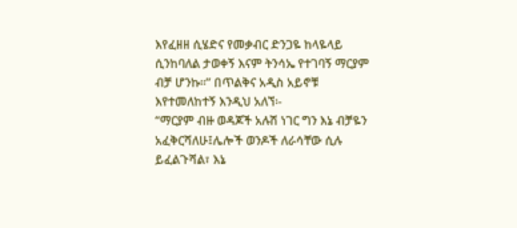እየፈዘዘ ሲሄድና የመቃብር ድንጋዬ ከላዬላይ ሲንከባለል ታወቀኝ እናም ትንሳኤ የተገባኝ ማርያም ብቻ ሆንኩ፡፡” በጥልቅና አዲስ አይኖቹ እየተመለከተኝ እንዲህ አለኘ፡-
“ማርያም ብዙ ወዳጆች አሉሽ ነገር ግን እኔ ብቻዬን አፈቅርሻለሁ፤ሌሎች ወንዶች ለራሳቸው ሲሉ ይፈልጉሻል፣ እኔ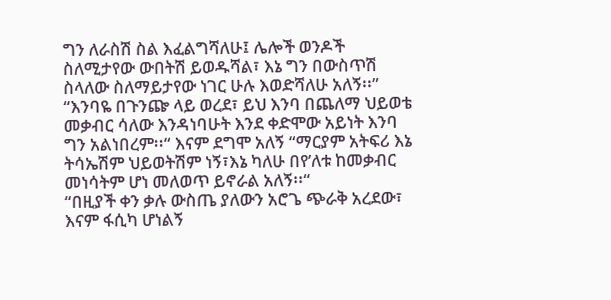ግን ለራስሽ ስል እፈልግሻለሁ፤ ሌሎች ወንዶች ስለሚታየው ውበትሽ ይወዱሻል፣ እኔ ግን በውስጥሽ ስላለው ስለማይታየው ነገር ሁሉ እወድሻለሁ አለኝ፡፡”
“እንባዬ በጉንጬ ላይ ወረደ፣ ይህ እንባ በጨለማ ህይወቴ መቃብር ሳለው እንዳነባሁት እንደ ቀድሞው አይነት እንባ ግን አልነበረም፡፡“ እናም ደግሞ አለኝ “ማርያም አትፍሪ እኔ ትሳኤሽም ህይወትሽም ነኝ፣እኔ ካለሁ በየ’ለቱ ከመቃብር መነሳትም ሆነ መለወጥ ይኖራል አለኝ፡፡“
“በዚያች ቀን ቃሉ ውስጤ ያለውን አሮጌ ጭራቅ አረደው፣ እናም ፋሲካ ሆነልኝ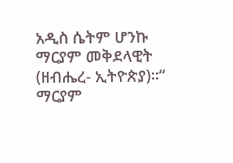አዲስ ሴትም ሆንኩ ማርያም መቅደላዊት (ዘብሔረ- ኢትዮጵያ)፡፡“
ማርያም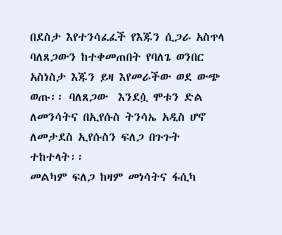በደስታ እየተንሳፈፈች የእጁን ሲጋራ አስጥላ ባለጸጋውን ከተቀመጠበት የባለጌ ወንበር አስነስታ እጁን ይዛ እየመራችው ወደ ውጭ ወጡ፡፡ ባለጸጋው  እንደሷ ሞቱን ድል ለመንሳትና በኢየሱስ ትንሳኤ አዲስ ሆኖ ለመታደስ ኢየሱስን ፍለጋ በጉጉት ተከተላት፡፡
መልካም ፍለጋ ከዛም መነሳትና ፋሲካ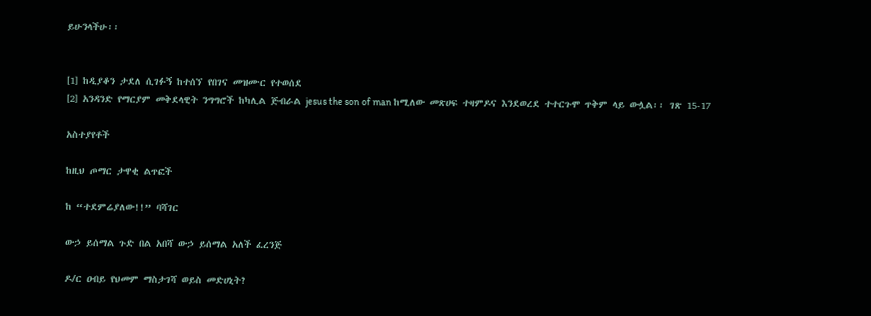ይሁንላችሁ፡፡


[1] ከዲያቆን ታደለ ሲገፉኝ ከተሰኘ የበገና መዝሙር የተወሰደ
[2] አንዳንድ የማርያም መቅደላዊት ንግግሮች ከካሊል ጅብራል jesus the son of man ከሚለው መጽሀፍ ተዛምዶና እንደወረደ ተተርጉሞ ጥቅም ላይ ውሏል፡፡ ገጽ 15-17

አስተያየቶች

ከዚህ ጦማር ታዋቂ ልጥፎች

ከ “ተደምሬያለው!!” ባሻገር

ውኃ ይሰማል ጉድ በል አበሻ ውኃ ይሰማል አለች ፈረንጅ

ዶ/ር ዐብይ የህመም ማስታገሻ ወይስ መድሀኒት?